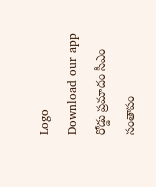Logo
Download our app
రోడ్డు ప్ర‌మాదం సీఎం సంతాపం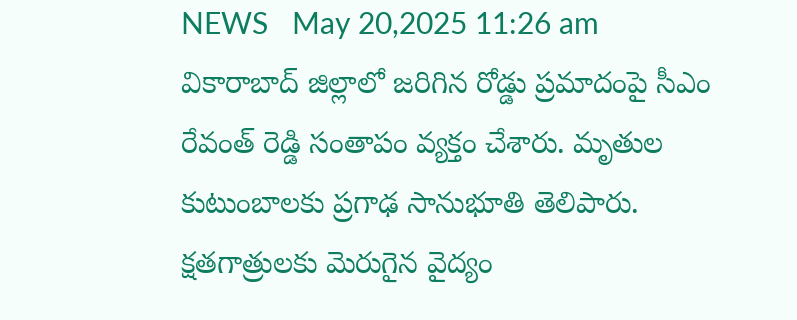NEWS   May 20,2025 11:26 am
వికారాబాద్ జిల్లాలో జరిగిన రోడ్డు ప్రమాదంపై సీఎం రేవంత్ రెడ్డి సంతాపం వ్య‌క్తం చేశారు. మృతుల కుటుంబాలకు ప్రగాఢ సానుభూతి తెలిపారు. క్షతగాత్రులకు మెరుగైన వైద్యం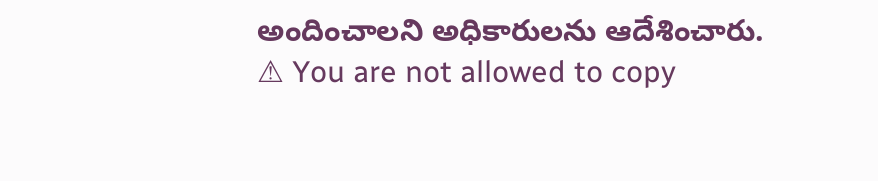అందించాలని అధికారులను ఆదేశించారు.
⚠ You are not allowed to copy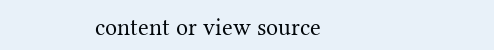content or view source